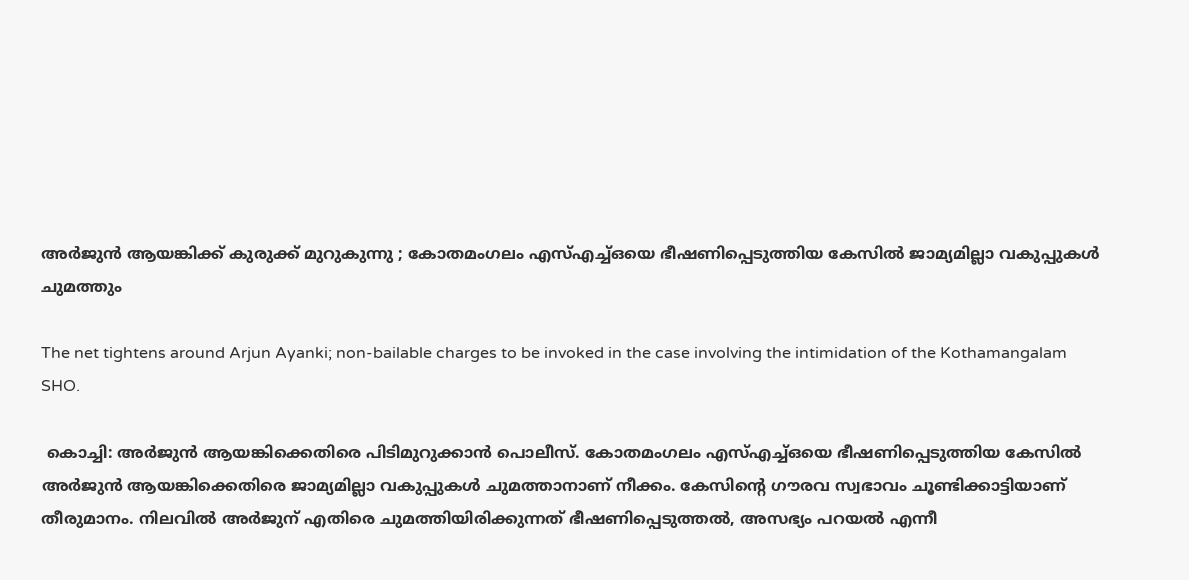അർജുൻ ആയങ്കിക്ക് കുരുക്ക് മുറുകുന്നു ; കോതമംഗലം എസ്എച്ച്ഒയെ ഭീഷണിപ്പെടുത്തിയ കേസില്‍ ജാമ്യമില്ലാ വകുപ്പുകൾ ചുമത്തും

The net tightens around Arjun Ayanki; non-bailable charges to be invoked in the case involving the intimidation of the Kothamangalam SHO.

 കൊച്ചി: അര്‍ജുന്‍ ആയങ്കിക്കെതിരെ പിടിമുറുക്കാന്‍ പൊലീസ്. കോതമംഗലം എസ്എച്ച്ഒയെ ഭീഷണിപ്പെടുത്തിയ കേസില്‍ അര്‍ജുന്‍ ആയങ്കിക്കെതിരെ ജാമ്യമില്ലാ വകുപ്പുകള്‍ ചുമത്താനാണ് നീക്കം. കേസിൻ്റെ ഗൗരവ സ്വഭാവം ചൂണ്ടിക്കാട്ടിയാണ് തീരുമാനം. നിലവില്‍ അര്‍ജുന് എതിരെ ചുമത്തിയിരിക്കുന്നത് ഭീഷണിപ്പെടുത്തല്‍, അസഭ്യം പറയല്‍ എന്നീ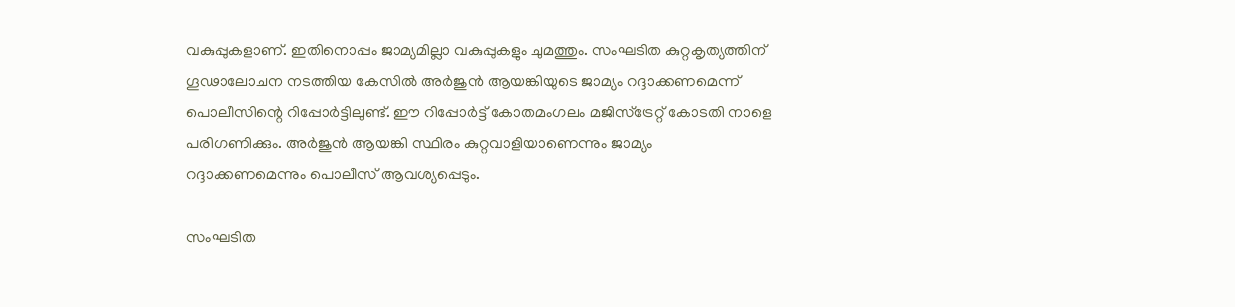വകുപ്പുകളാണ്. ഇതിനൊപ്പം ജാമ്യമില്ലാ വകുപ്പുകളും ചുമത്തും. സംഘടിത കുറ്റകൃത്യത്തിന് ഗൂഢാലോചന നടത്തിയ കേസില്‍ അര്‍ജുന്‍ ആയങ്കിയുടെ ജാമ്യം റദ്ദാക്കണമെന്ന് പൊലീസിന്റെ റിപ്പോര്‍ട്ടിലുണ്ട്. ഈ റിപ്പോര്‍ട്ട് കോതമംഗലം മജിസ്‌ട്രേറ്റ് കോടതി നാളെ പരിഗണിക്കും. അര്‍ജുന്‍ ആയങ്കി സ്ഥിരം കുറ്റവാളിയാണെന്നും ജാമ്യം റദ്ദാക്കണമെന്നും പൊലീസ് ആവശ്യപ്പെടും.

സംഘടിത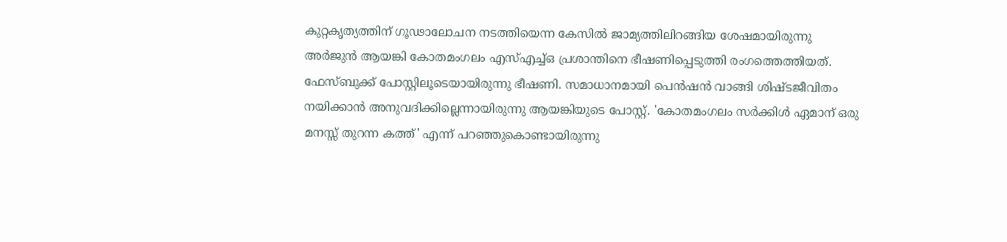കുറ്റകൃത്യത്തിന് ഗൂഢാലോചന നടത്തിയെന്ന കേസില്‍ ജാമ്യത്തിലിറങ്ങിയ ശേഷമായിരുന്നു അര്‍ജുന്‍ ആയങ്കി കോതമംഗലം എസ്എച്ച്ഒ പ്രശാന്തിനെ ഭീഷണിപ്പെടുത്തി രംഗത്തെത്തിയത്. ഫേസ്ബുക്ക് പോസ്റ്റിലൂടെയായിരുന്നു ഭീഷണി. സമാധാനമായി പെന്‍ഷന്‍ വാങ്ങി ശിഷ്ടജീവിതം നയിക്കാന്‍ അനുവദിക്കില്ലെന്നായിരുന്നു ആയങ്കിയുടെ പോസ്റ്റ്. 'കോതമംഗലം സര്‍ക്കിള്‍ ഏമാന് ഒരു മനസ്സ് തുറന്ന കത്ത്' എന്ന് പറഞ്ഞുകൊണ്ടായിരുന്നു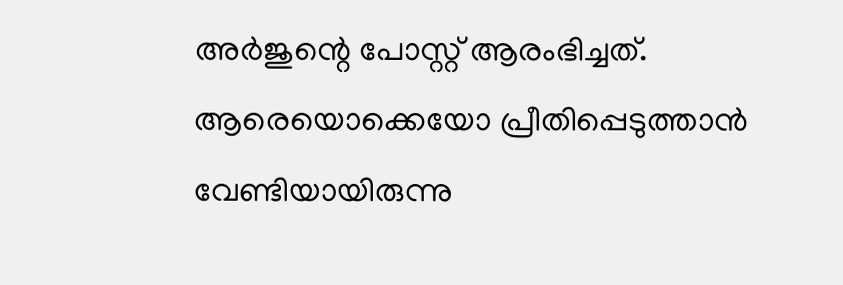അര്‍ജുന്റെ പോസ്റ്റ് ആരംഭിച്ചത്. ആരെയൊക്കെയോ പ്രീതിപ്പെടുത്താന്‍ വേണ്ടിയായിരുന്നു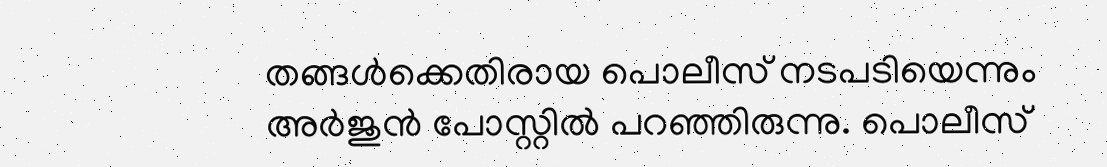തങ്ങള്‍ക്കെതിരായ പൊലീസ് നടപടിയെന്നും അര്‍ജുന്‍ പോസ്റ്റില്‍ പറഞ്ഞിരുന്നു. പൊലീസ്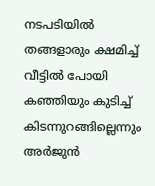നടപടിയില്‍ തങ്ങളാരും ക്ഷമിച്ച് വീട്ടില്‍ പോയി കഞ്ഞിയും കുടിച്ച് കിടന്നുറങ്ങില്ലെന്നും അര്‍ജുന്‍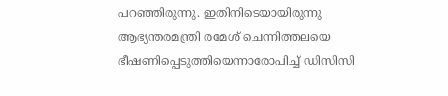പറഞ്ഞിരുന്നു. ഇതിനിടെയായിരുന്നു ആഭ്യന്തരമന്ത്രി രമേശ് ചെന്നിത്തലയെ ഭീഷണിപ്പെടുത്തിയെന്നാരോപിച്ച് ഡിസിസി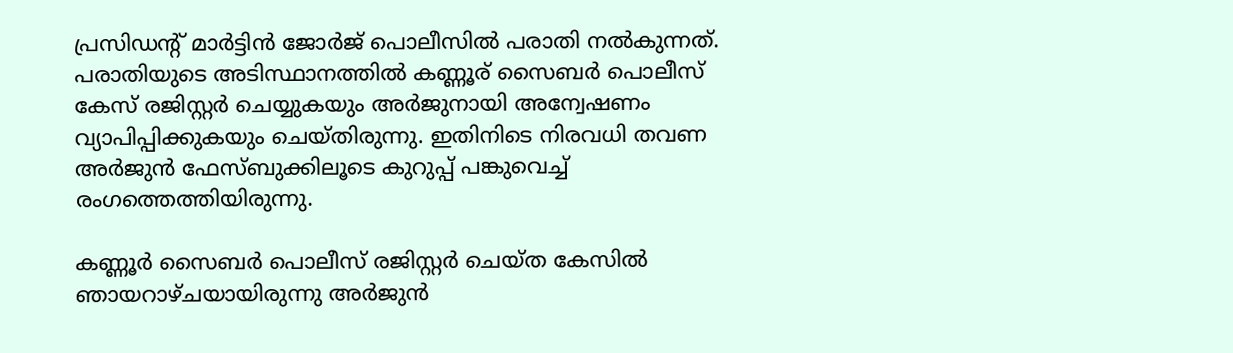പ്രസിഡന്റ് മാര്‍ട്ടിന്‍ ജോര്‍ജ് പൊലീസില്‍ പരാതി നല്‍കുന്നത്. പരാതിയുടെ അടിസ്ഥാനത്തില്‍ കണ്ണൂര് സൈബര്‍ പൊലീസ് കേസ് രജിസ്റ്റര്‍ ചെയ്യുകയും അര്‍ജുനായി അന്വേഷണം വ്യാപിപ്പിക്കുകയും ചെയ്തിരുന്നു. ഇതിനിടെ നിരവധി തവണ അര്‍ജുന്‍ ഫേസ്ബുക്കിലൂടെ കുറുപ്പ് പങ്കുവെച്ച് രംഗത്തെത്തിയിരുന്നു.

കണ്ണൂര്‍ സൈബര്‍ പൊലീസ് രജിസ്റ്റര്‍ ചെയ്ത കേസില്‍ ഞായറാഴ്ചയായിരുന്നു അര്‍ജുന്‍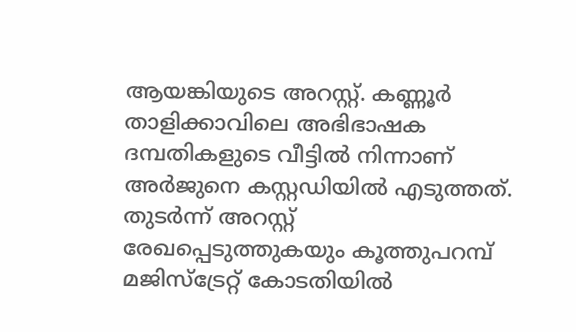ആയങ്കിയുടെ അറസ്റ്റ്. കണ്ണൂര്‍ താളിക്കാവിലെ അഭിഭാഷക ദമ്പതികളുടെ വീട്ടില്‍ നിന്നാണ് അര്‍ജുനെ കസ്റ്റഡിയില്‍ എടുത്തത്. തുടര്‍ന്ന് അറസ്റ്റ് രേഖപ്പെടുത്തുകയും കൂത്തുപറമ്പ് മജിസ്‌ട്രേറ്റ് കോടതിയില്‍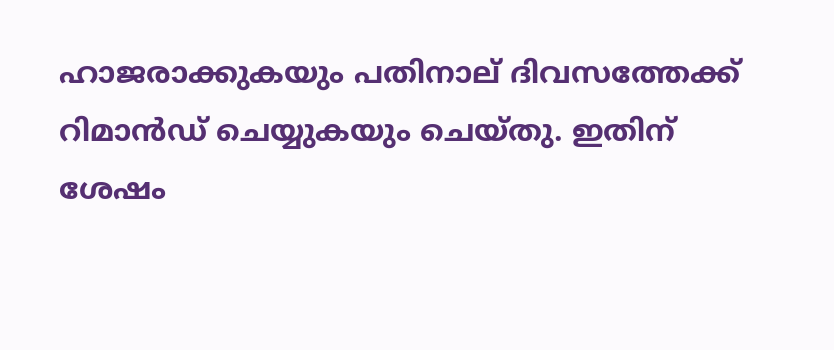ഹാജരാക്കുകയും പതിനാല് ദിവസത്തേക്ക് റിമാന്‍ഡ് ചെയ്യുകയും ചെയ്തു. ഇതിന് ശേഷം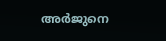അര്‍ജുനെ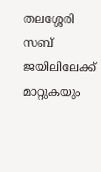തലശ്ശേരി സബ് ജയിലിലേക്ക് മാറ്റുകയും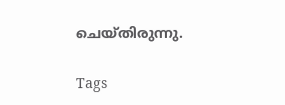ചെയ്തിരുന്നു.

Tags